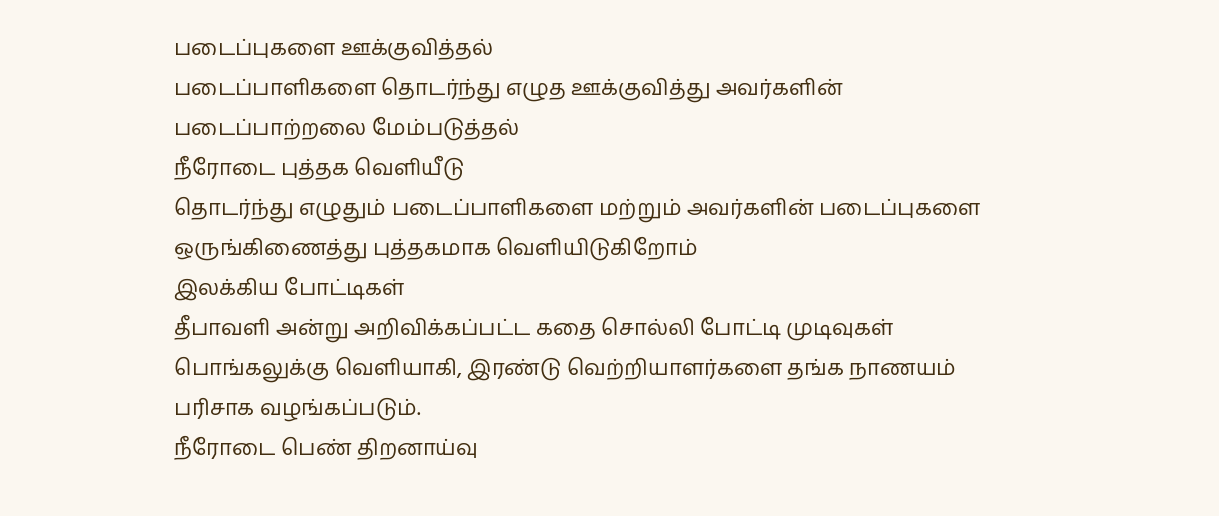படைப்புகளை ஊக்குவித்தல்
படைப்பாளிகளை தொடர்ந்து எழுத ஊக்குவித்து அவர்களின் படைப்பாற்றலை மேம்படுத்தல்
நீரோடை புத்தக வெளியீடு
தொடர்ந்து எழுதும் படைப்பாளிகளை மற்றும் அவர்களின் படைப்புகளை ஒருங்கிணைத்து புத்தகமாக வெளியிடுகிறோம்
இலக்கிய போட்டிகள்
தீபாவளி அன்று அறிவிக்கப்பட்ட கதை சொல்லி போட்டி முடிவுகள் பொங்கலுக்கு வெளியாகி, இரண்டு வெற்றியாளர்களை தங்க நாணயம் பரிசாக வழங்கப்படும்.
நீரோடை பெண் திறனாய்வு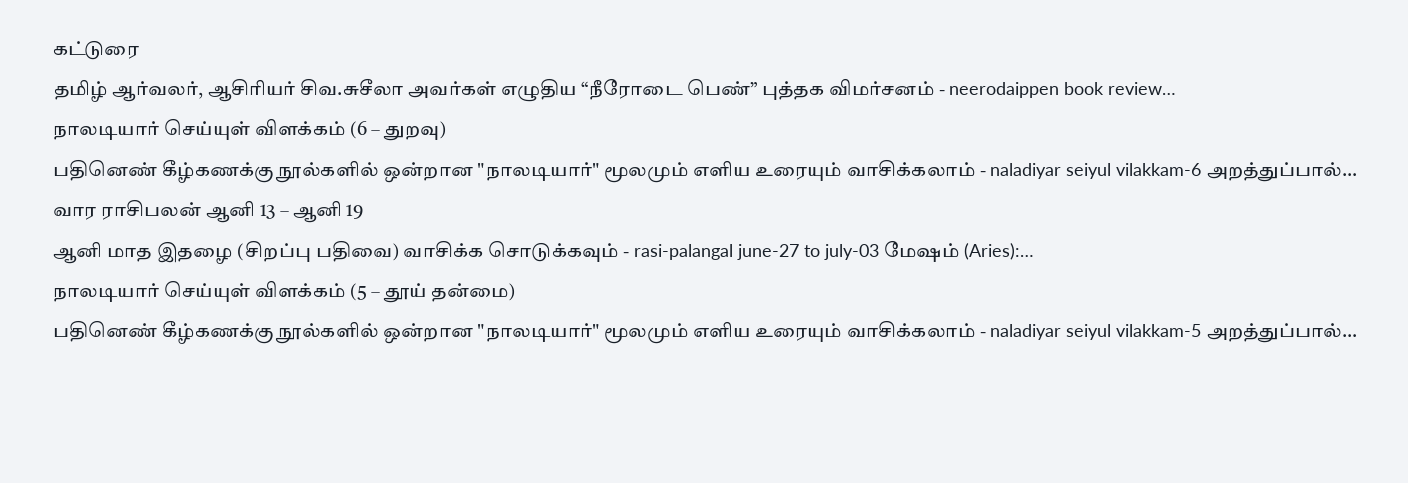கட்டுரை
தமிழ் ஆர்வலர், ஆசிரியர் சிவ.சுசீலா அவர்கள் எழுதிய “நீரோடை பெண்” புத்தக விமர்சனம் - neerodaippen book review…
நாலடியார் செய்யுள் விளக்கம் (6 – துறவு)
பதினெண் கீழ்கணக்கு நூல்களில் ஒன்றான "நாலடியார்" மூலமும் எளிய உரையும் வாசிக்கலாம் - naladiyar seiyul vilakkam-6 அறத்துப்பால்…
வார ராசிபலன் ஆனி 13 – ஆனி 19
ஆனி மாத இதழை (சிறப்பு பதிவை) வாசிக்க சொடுக்கவும் - rasi-palangal june-27 to july-03 மேஷம் (Aries):…
நாலடியார் செய்யுள் விளக்கம் (5 – தூய் தன்மை)
பதினெண் கீழ்கணக்கு நூல்களில் ஒன்றான "நாலடியார்" மூலமும் எளிய உரையும் வாசிக்கலாம் - naladiyar seiyul vilakkam-5 அறத்துப்பால்…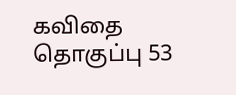கவிதை தொகுப்பு 53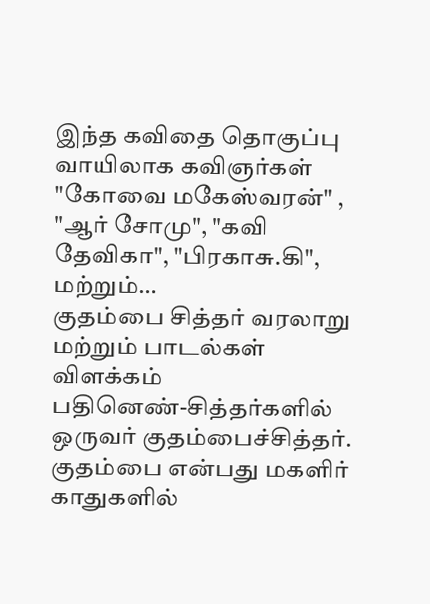இந்த கவிதை தொகுப்பு வாயிலாக கவிஞர்கள் "கோவை மகேஸ்வரன்" , "ஆர் சோமு", "கவி தேவிகா", "பிரகாசு.கி", மற்றும்…
குதம்பை சித்தர் வரலாறு மற்றும் பாடல்கள் விளக்கம்
பதினெண்-சித்தர்களில் ஒருவர் குதம்பைச்சித்தர். குதம்பை என்பது மகளிர் காதுகளில்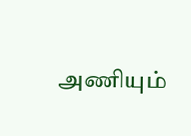அணியும்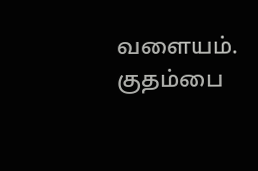வளையம். குதம்பை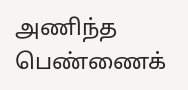அணிந்த பெண்ணைக்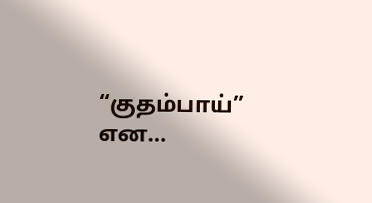“குதம்பாய்” என…